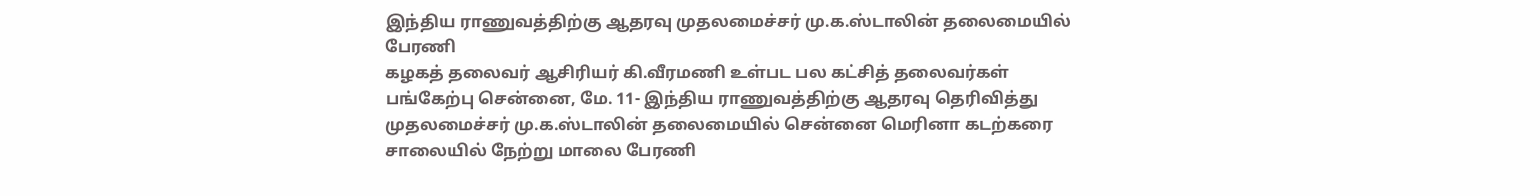இந்திய ராணுவத்திற்கு ஆதரவு முதலமைச்சர் மு.க.ஸ்டாலின் தலைமையில் பேரணி
கழகத் தலைவர் ஆசிரியர் கி.வீரமணி உள்பட பல கட்சித் தலைவர்கள் பங்கேற்பு சென்னை, மே. 11- இந்திய ராணுவத்திற்கு ஆதரவு தெரிவித்து முதலமைச்சர் மு.க.ஸ்டாலின் தலைமையில் சென்னை மெரினா கடற்கரை சாலையில் நேற்று மாலை பேரணி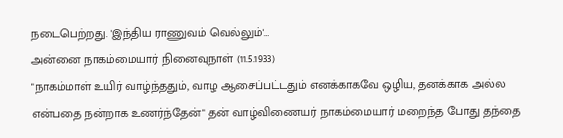நடைபெற்றது. 'இந்திய ராணுவம் வெல்லும்'…
அன்னை நாகம்மையார் நினைவுநாள் (11.5.1933)
"நாகம்மாள் உயிர் வாழ்ந்ததும், வாழ ஆசைப்பட்டதும் எனக்காகவே ஒழிய, தனக்காக அல்ல என்பதை நன்றாக உணர்ந்தேன்" தன் வாழ்விணையர் நாகம்மையார் மறைந்த போது தந்தை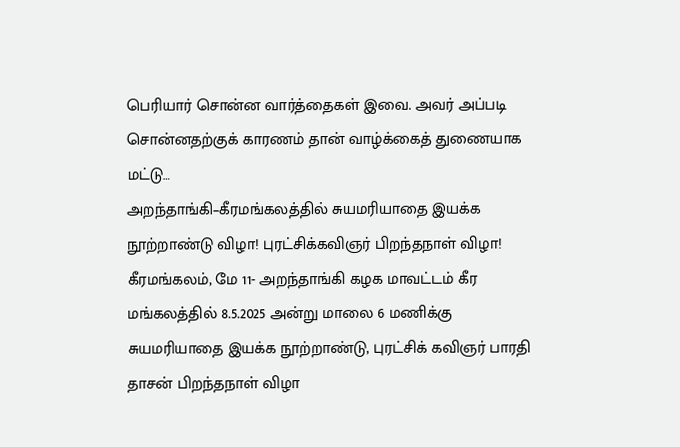பெரியார் சொன்ன வார்த்தைகள் இவை. அவர் அப்படி சொன்னதற்குக் காரணம் தான் வாழ்க்கைத் துணையாக மட்டு…
அறந்தாங்கி–கீரமங்கலத்தில் சுயமரியாதை இயக்க நூற்றாண்டு விழா! புரட்சிக்கவிஞர் பிறந்தநாள் விழா!
கீரமங்கலம், மே 11- அறந்தாங்கி கழக மாவட்டம் கீர மங்கலத்தில் 8.5.2025 அன்று மாலை 6 மணிக்கு சுயமரியாதை இயக்க நூற்றாண்டு, புரட்சிக் கவிஞர் பாரதி தாசன் பிறந்தநாள் விழா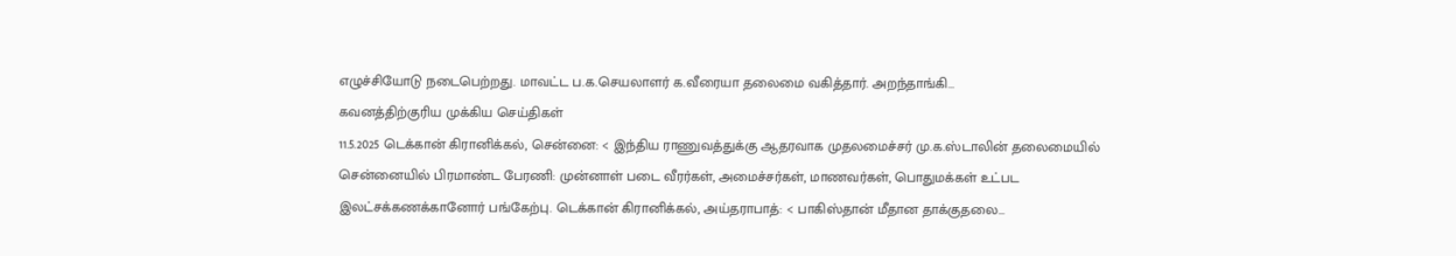எழுச்சியோடு நடைபெற்றது. மாவட்ட ப.க.செயலாளர் க.வீரையா தலைமை வகித்தார். அறந்தாங்கி…
கவனத்திற்குரிய முக்கிய செய்திகள்
11.5.2025 டெக்கான் கிரானிக்கல், சென்னை: < இந்திய ராணுவத்துக்கு ஆதரவாக முதலமைச்சர் மு.க.ஸ்டாலின் தலைமையில் சென்னையில் பிரமாண்ட பேரணி: முன்னாள் படை வீரர்கள், அமைச்சர்கள், மாணவர்கள், பொதுமக்கள் உட்பட இலட்சக்கணக்கானோர் பங்கேற்பு. டெக்கான் கிரானிக்கல், அய்தராபாத்: < பாகிஸ்தான் மீதான தாக்குதலை…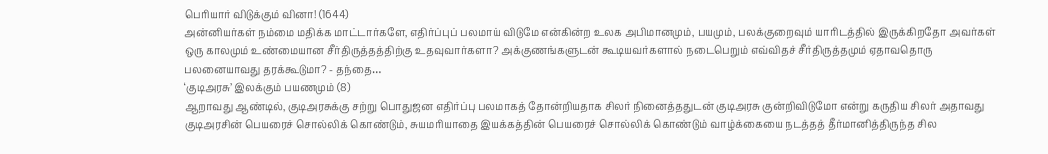பெரியார் விடுக்கும் வினா! (1644)
அன்னியர்கள் நம்மை மதிக்க மாட்டார்களே, எதிர்ப்புப் பலமாய் விடுமே என்கின்ற உலக அபிமானமும், பயமும், பலக்குறைவும் யாரிடத்தில் இருக்கிறதோ அவர்கள் ஒரு காலமும் உண்மையான சீர்திருத்தத்திற்கு உதவுவார்களா? அக்குணங்களுடன் கூடியவர்களால் நடைபெறும் எவ்விதச் சீர்திருத்தமும் ஏதாவதொரு பலனையாவது தரக்கூடுமா? - தந்தை…
‘குடிஅரசு’ இலக்கும் பயணமும் (8)
ஆறாவது ஆண்டில், குடிஅரசுக்கு சற்று பொதுஜன எதிர்ப்பு பலமாகத் தோன்றியதாக சிலர் நினைத்ததுடன் குடிஅரசு குன்றிவிடுமோ என்று கருதிய சிலர் அதாவது குடிஅரசின் பெயரைச் சொல்லிக் கொண்டும், சுயமரியாதை இயக்கத்தின் பெயரைச் சொல்லிக் கொண்டும் வாழ்க்கையை நடத்தத் தீர்மானித்திருந்த சில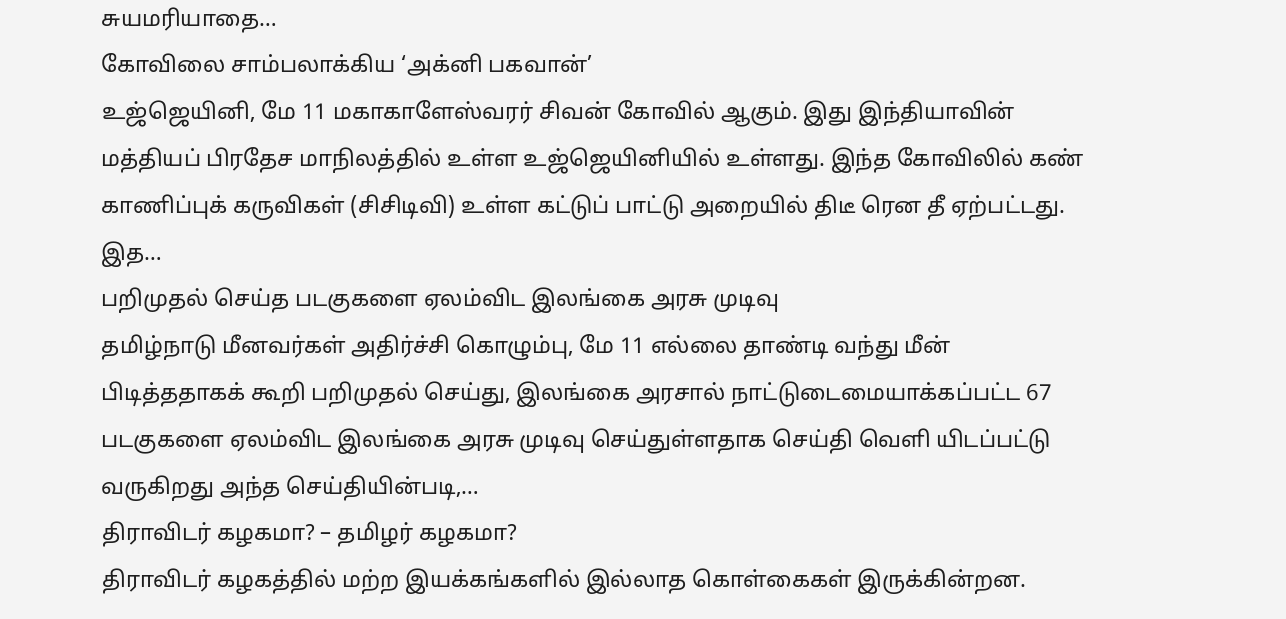சுயமரியாதை…
கோவிலை சாம்பலாக்கிய ‘அக்னி பகவான்’
உஜ்ஜெயினி, மே 11 மகாகாளேஸ்வரர் சிவன் கோவில் ஆகும். இது இந்தியாவின் மத்தியப் பிரதேச மாநிலத்தில் உள்ள உஜ்ஜெயினியில் உள்ளது. இந்த கோவிலில் கண் காணிப்புக் கருவிகள் (சிசிடிவி) உள்ள கட்டுப் பாட்டு அறையில் திடீ ரென தீ ஏற்பட்டது. இத…
பறிமுதல் செய்த படகுகளை ஏலம்விட இலங்கை அரசு முடிவு
தமிழ்நாடு மீனவர்கள் அதிர்ச்சி கொழும்பு, மே 11 எல்லை தாண்டி வந்து மீன் பிடித்ததாகக் கூறி பறிமுதல் செய்து, இலங்கை அரசால் நாட்டுடைமையாக்கப்பட்ட 67 படகுகளை ஏலம்விட இலங்கை அரசு முடிவு செய்துள்ளதாக செய்தி வெளி யிடப்பட்டு வருகிறது அந்த செய்தியின்படி,…
திராவிடர் கழகமா? – தமிழர் கழகமா?
திராவிடர் கழகத்தில் மற்ற இயக்கங்களில் இல்லாத கொள்கைகள் இருக்கின்றன.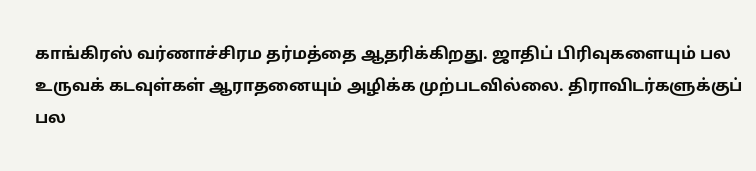காங்கிரஸ் வர்ணாச்சிரம தர்மத்தை ஆதரிக்கிறது. ஜாதிப் பிரிவுகளையும் பல உருவக் கடவுள்கள் ஆராதனையும் அழிக்க முற்படவில்லை. திராவிடர்களுக்குப் பல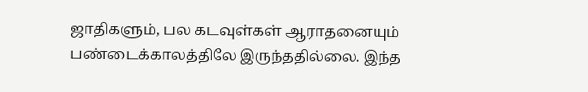ஜாதிகளும், பல கடவுள்கள் ஆராதனையும் பண்டைக்காலத்திலே இருந்ததில்லை. இந்த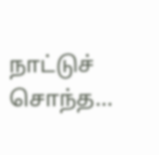நாட்டுச் சொந்த…